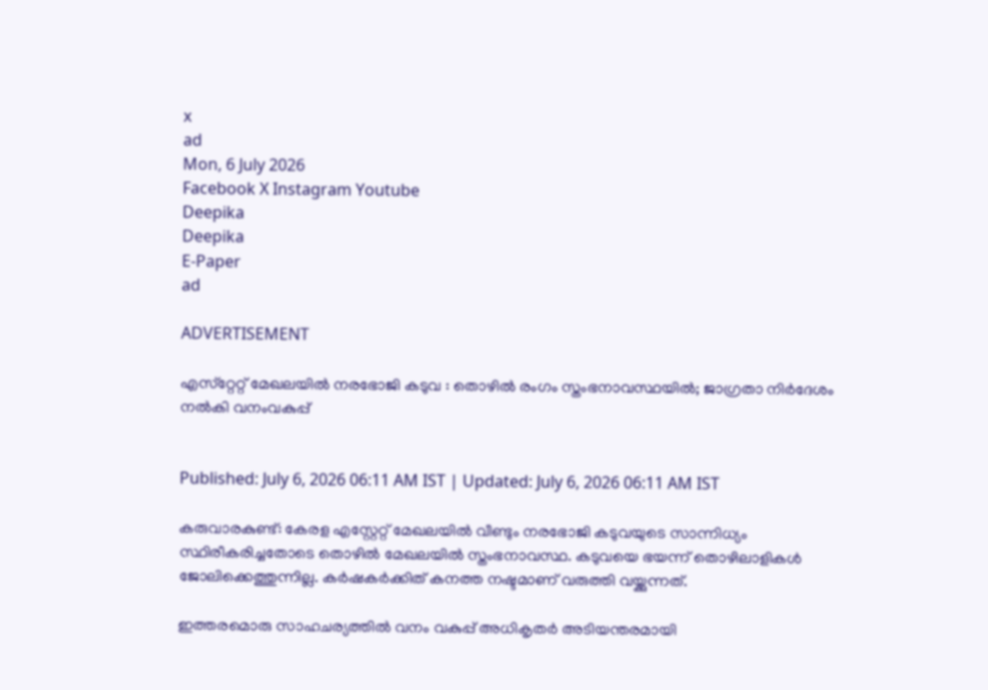x
ad
Mon, 6 July 2026
Facebook X Instagram Youtube
Deepika
Deepika
E-Paper
ad

ADVERTISEMENT

എസ്‌റ്റേറ്റ് മേഖലയില്‍ നരഭോജി കടുവ : തൊഴില്‍ രംഗം സ്തംഭനാവസ്ഥയില്‍; ജാഗ്രതാ നിര്‍ദേശം നല്‍കി വനംവകുപ്പ്


Published: July 6, 2026 06:11 AM IST | Updated: July 6, 2026 06:11 AM IST

കരുവാരകുണ്ട്: കേരള എസ്റ്റേറ്റ് മേഖലയില്‍ വീണ്ടും നരഭോജി കടുവയുടെ സാന്നിധ്യം സ്ഥിരീകരിച്ചതോടെ തൊഴില്‍ മേഖലയില്‍ സ്തംഭനാവസ്ഥ. കടുവയെ ഭയന്ന് തൊഴിലാളികള്‍ ജോലിക്കെത്തുന്നില്ല. കര്‍ഷകര്‍ക്കിത് കനത്ത നഷ്ടമാണ് വരുത്തി വയ്ക്കുന്നത്.

ഇത്തരമൊരു സാഹചര്യത്തില്‍ വനം വകുപ്പ് അധികൃതര്‍ അടിയന്തരമായി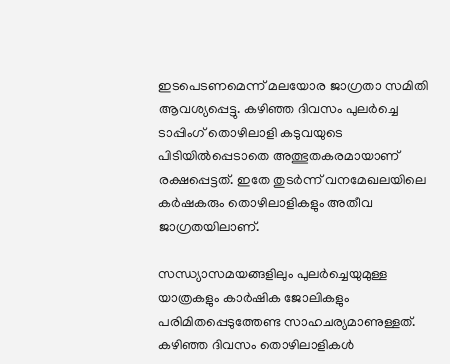ഇടപെടണമെന്ന് മലയോര ജാഗ്രതാ സമിതി ആവശ്യപ്പെട്ടു. കഴിഞ്ഞ ദിവസം പുലര്‍ച്ചെ ടാപ്പിംഗ് തൊഴിലാളി കടുവയുടെ പിടിയില്‍പ്പെടാതെ അത്ഭുതകരമായാണ് രക്ഷപ്പെട്ടത്. ഇതേ തുടര്‍ന്ന് വനമേഖലയിലെ കര്‍ഷകരും തൊഴിലാളികളും അതീവ ജാഗ്രതയിലാണ്.

സന്ധ്യാസമയങ്ങളിലും പുലര്‍ച്ചെയുമുള്ള യാത്രകളും കാര്‍ഷിക ജോലികളും പരിമിതപ്പെടുത്തേണ്ട സാഹചര്യമാണുള്ളത്. കഴിഞ്ഞ ദിവസം തൊഴിലാളികള്‍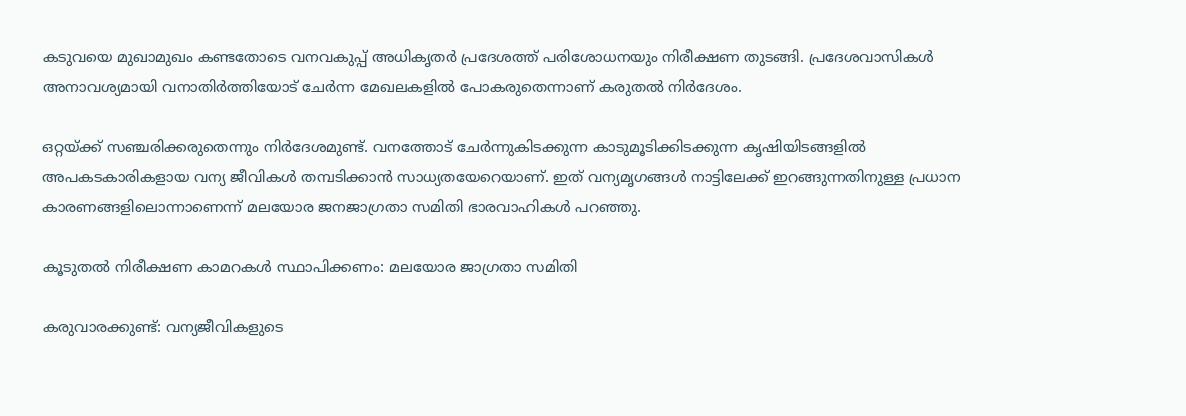കടുവയെ മുഖാമുഖം കണ്ടതോടെ വനവകുപ്പ് അധികൃതര്‍ പ്രദേശത്ത് പരിശോധനയും നിരീക്ഷണ തുടങ്ങി. പ്രദേശവാസികള്‍ അനാവശ്യമായി വനാതിര്‍ത്തിയോട് ചേര്‍ന്ന മേഖലകളില്‍ പോകരുതെന്നാണ് കരുതല്‍ നിര്‍ദേശം.

ഒറ്റയ്ക്ക് സഞ്ചരിക്കരുതെന്നും നിര്‍ദേശമുണ്ട്. വനത്തോട് ചേര്‍ന്നുകിടക്കുന്ന കാടുമൂടിക്കിടക്കുന്ന കൃഷിയിടങ്ങളില്‍ അപകടകാരികളായ വന്യ ജീവികള്‍ തമ്പടിക്കാന്‍ സാധ്യതയേറെയാണ്. ഇത് വന്യമൃഗങ്ങള്‍ നാട്ടിലേക്ക് ഇറങ്ങുന്നതിനുള്ള പ്രധാന കാരണങ്ങളിലൊന്നാണെന്ന് മലയോര ജനജാഗ്രതാ സമിതി ഭാരവാഹികള്‍ പറഞ്ഞു.

കൂടുതല്‍ നിരീക്ഷണ കാമറകള്‍ സ്ഥാപിക്കണം: മലയോര ജാഗ്രതാ സമിതി

കരുവാരക്കുണ്ട്: വന്യജീവികളുടെ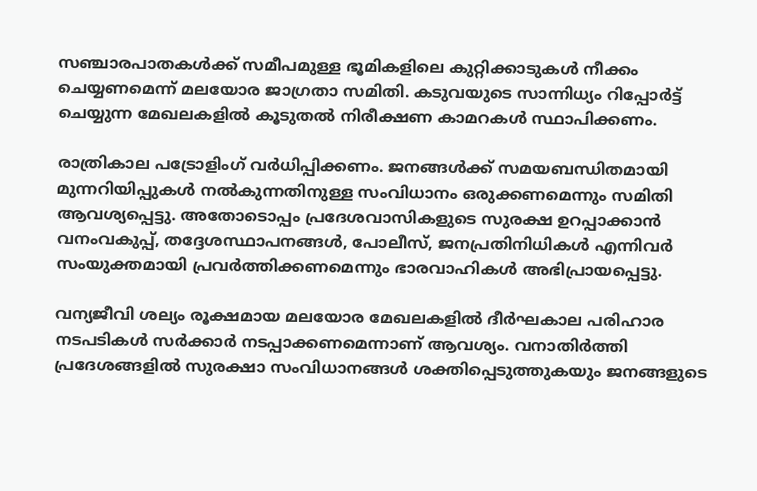സഞ്ചാരപാതകള്‍ക്ക് സമീപമുള്ള ഭൂമികളിലെ കുറ്റിക്കാടുകള്‍ നീക്കം ചെയ്യണമെന്ന് മലയോര ജാഗ്രതാ സമിതി. കടുവയുടെ സാന്നിധ്യം റിപ്പോര്‍ട്ട് ചെയ്യുന്ന മേഖലകളില്‍ കൂടുതല്‍ നിരീക്ഷണ കാമറകള്‍ സ്ഥാപിക്കണം.

രാത്രികാല പട്രോളിംഗ് വര്‍ധിപ്പിക്കണം. ജനങ്ങള്‍ക്ക് സമയബന്ധിതമായി മുന്നറിയിപ്പുകള്‍ നല്‍കുന്നതിനുള്ള സംവിധാനം ഒരുക്കണമെന്നും സമിതി ആവശ്യപ്പെട്ടു. അതോടൊപ്പം പ്രദേശവാസികളുടെ സുരക്ഷ ഉറപ്പാക്കാന്‍ വനംവകുപ്പ്, തദ്ദേശസ്ഥാപനങ്ങള്‍, പോലീസ്, ജനപ്രതിനിധികള്‍ എന്നിവര്‍ സംയുക്തമായി പ്രവര്‍ത്തിക്കണമെന്നും ഭാരവാഹികള്‍ അഭിപ്രായപ്പെട്ടു.

വന്യജീവി ശല്യം രൂക്ഷമായ മലയോര മേഖലകളില്‍ ദീര്‍ഘകാല പരിഹാര നടപടികള്‍ സര്‍ക്കാര്‍ നടപ്പാക്കണമെന്നാണ് ആവശ്യം. വനാതിര്‍ത്തി പ്രദേശങ്ങളില്‍ സുരക്ഷാ സംവിധാനങ്ങള്‍ ശക്തിപ്പെടുത്തുകയും ജനങ്ങളുടെ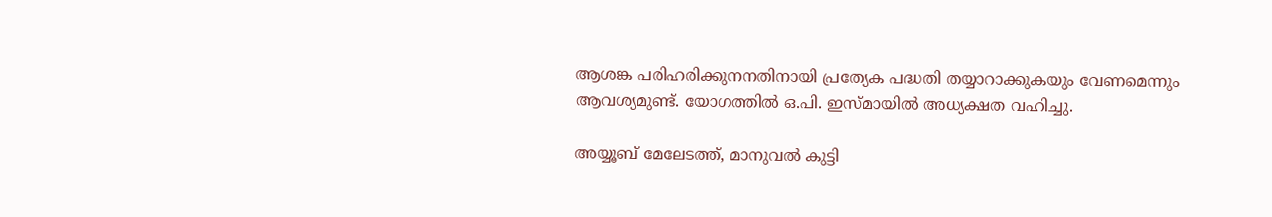ആശങ്ക പരിഹരിക്കുനനതിനായി പ്രത്യേക പദ്ധതി തയ്യാറാക്കുകയും വേണമെന്നും ആവശ്യമുണ്ട്. യോഗത്തില്‍ ഒ.പി. ഇസ്മായില്‍ അധ്യക്ഷത വഹിച്ചു.

അയ്യൂബ് മേലേടത്ത്, മാനുവല്‍ കുട്ടി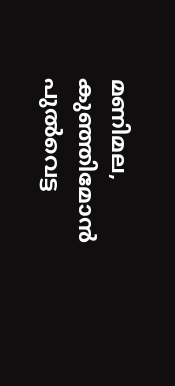മണിമല, കുഞ്ഞിമോന്‍ പുല്‍വെട്ട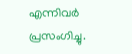എന്നിവര്‍ പ്രസംഗിച്ചു.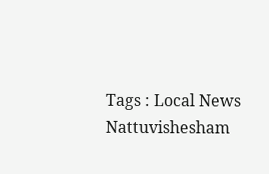Tags : Local News Nattuvishesham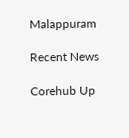Malappuram

Recent News

Corehub Up